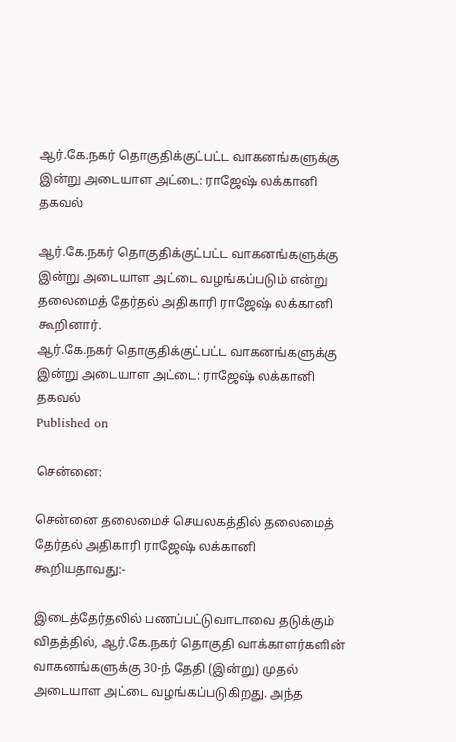ஆர்.கே.நகர் தொகுதிக்குட்பட்ட வாகனங்களுக்கு இன்று அடையாள அட்டை: ராஜேஷ் லக்கானி தகவல்

ஆர்.கே.நகர் தொகுதிக்குட்பட்ட வாகனங்களுக்கு இன்று அடையாள அட்டை வழங்கப்படும் என்று தலைமைத் தேர்தல் அதிகாரி ராஜேஷ் லக்கானி கூறினார்.
ஆர்.கே.நகர் தொகுதிக்குட்பட்ட வாகனங்களுக்கு இன்று அடையாள அட்டை: ராஜேஷ் லக்கானி தகவல்
Published on

சென்னை:

சென்னை தலைமைச் செயலகத்தில் தலைமைத் தேர்தல் அதிகாரி ராஜேஷ் லக்கானி கூறியதாவது:-

இடைத்தேர்தலில் பணப்பட்டுவாடாவை தடுக்கும் விதத்தில், ஆர்.கே.நகர் தொகுதி வாக்காளர்களின் வாகனங்களுக்கு 30-ந் தேதி (இன்று) முதல் அடையாள அட்டை வழங்கப்படுகிறது. அந்த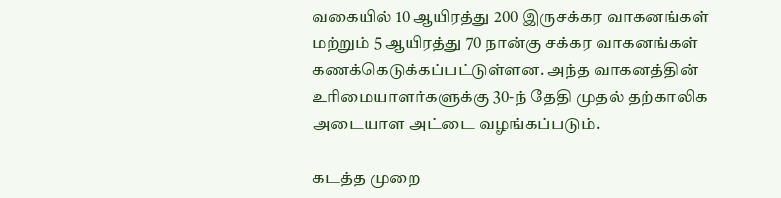வகையில் 10 ஆயிரத்து 200 இருசக்கர வாகனங்கள் மற்றும் 5 ஆயிரத்து 70 நான்கு சக்கர வாகனங்கள் கணக்கெடுக்கப்பட்டுள்ளன. அந்த வாகனத்தின் உரிமையாளர்களுக்கு 30-ந் தேதி முதல் தற்காலிக அடையாள அட்டை வழங்கப்படும்.

கடத்த முறை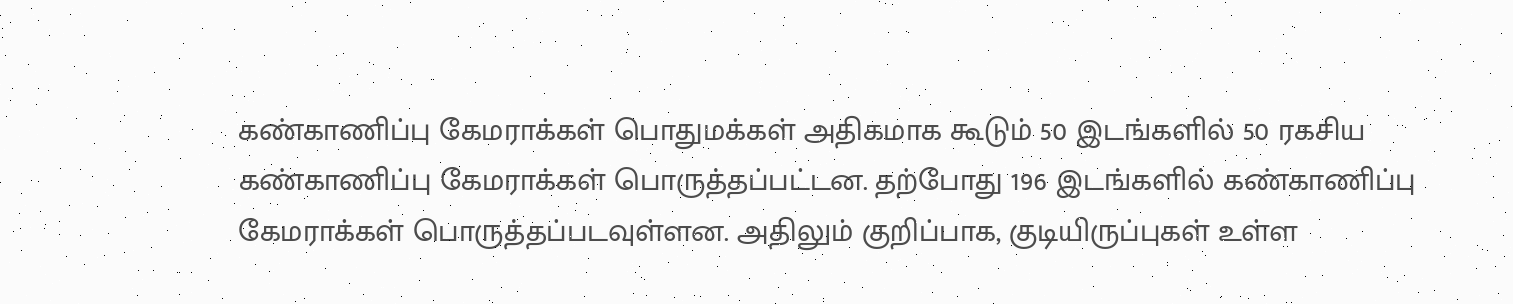கண்காணிப்பு கேமராக்கள் பொதுமக்கள் அதிகமாக கூடும் 50 இடங்களில் 50 ரகசிய கண்காணிப்பு கேமராக்கள் பொருத்தப்பட்டன. தற்போது 196 இடங்களில் கண்காணிப்பு கேமராக்கள் பொருத்தப்படவுள்ளன. அதிலும் குறிப்பாக, குடியிருப்புகள் உள்ள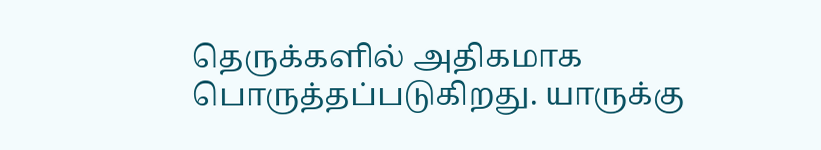தெருக்களில் அதிகமாக பொருத்தப்படுகிறது. யாருக்கு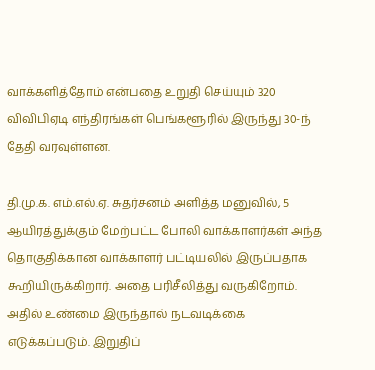வாக்களித்தோம் என்பதை உறுதி செய்யும் 320 விவிபிஏடி எந்திரங்கள் பெங்களூரில் இருந்து 30-ந் தேதி வரவுள்ளன.

தி.மு.க. எம்.எல்.ஏ. சுதர்சனம் அளித்த மனுவில், 5 ஆயிரத்துக்கும் மேற்பட்ட போலி வாக்காளர்கள் அந்த தொகுதிக்கான வாக்காளர் பட்டியலில் இருப்பதாக கூறியிருக்கிறார். அதை பரிசீலித்து வருகிறோம். அதில் உண்மை இருந்தால் நடவடிக்கை எடுக்கப்படும். இறுதிப்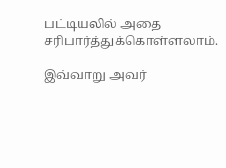பட்டியலில் அதை சரிபார்த்துக்கொள்ளலாம்.

இவ்வாறு அவர்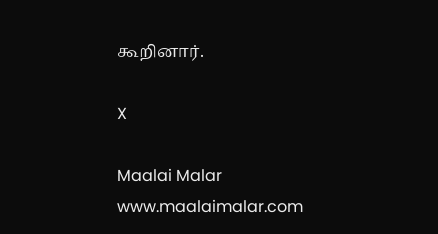கூறினார்.

X

Maalai Malar
www.maalaimalar.com